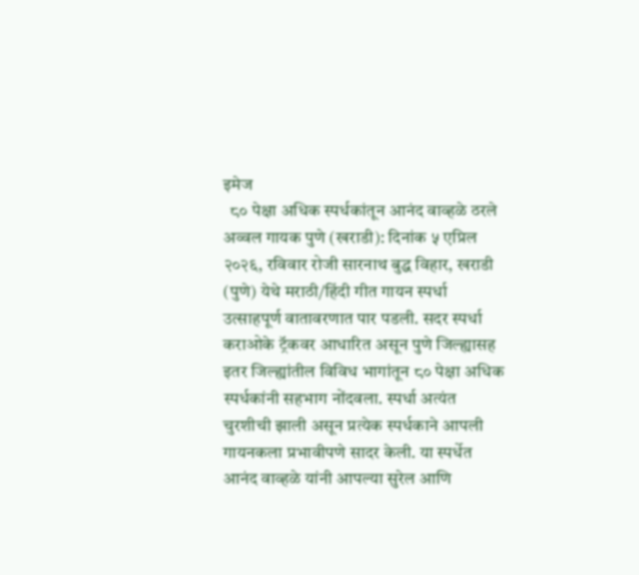इमेज
  ८० पेक्षा अधिक स्पर्धकांतून आनंद वाव्हळे ठरले अव्वल गायक पुणे (खराडी): दिनांक ५ एप्रिल २०२६, रविवार रोजी सारनाथ बुद्ध विहार, खराडी (पुणे) येथे मराठी/हिंदी गीत गायन स्पर्धा उत्साहपूर्ण वातावरणात पार पडली. सदर स्पर्धा कराओके ट्रॅकवर आधारित असून पुणे जिल्ह्यासह इतर जिल्ह्यांतील विविध भागांतून ८० पेक्षा अधिक स्पर्धकांनी सहभाग नोंदवला. स्पर्धा अत्यंत चुरशीची झाली असून प्रत्येक स्पर्धकाने आपली गायनकला प्रभावीपणे सादर केली. या स्पर्धेत आनंद वाव्हळे यांनी आपल्या सुरेल आणि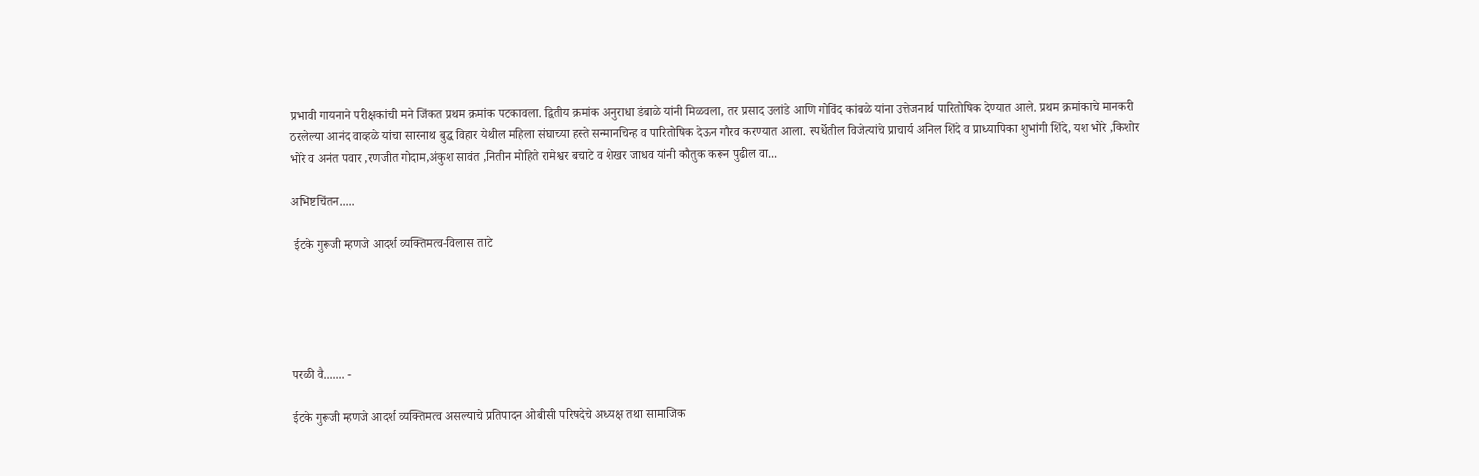प्रभावी गायनाने परीक्षकांची मने जिंकत प्रथम क्रमांक पटकावला. द्वितीय क्रमांक अनुराधा डंबाळे यांनी मिळवला, तर प्रसाद उलांडे आणि गोविंद कांबळे यांना उत्तेजनार्थ पारितोषिक देण्यात आले. प्रथम क्रमांकाचे मानकरी ठरलेल्या आनंद वाव्हळे यांचा सारनाथ बुद्ध विहार येथील महिला संघाच्या हस्ते सन्मानचिन्ह व पारितोषिक देऊन गौरव करण्यात आला. स्पर्धेतील विजेत्यांचे प्राचार्य अनिल शिंदे व प्राध्यापिका शुभांगी शिंदे, यश भोरे ,किशोर भोरे व अनंत पवार ,रणजीत गोदाम,अंकुश सावंत ,नितीन मोहिते रामेश्वर बचाटे व शेखर जाधव यांनी कौतुक करून पुढील वा...

अभिष्टचिंतन.....

 ईटके गुरूजी म्हणजे आदर्श व्यक्तिमत्व-विलास ताटे





परळी वै....... -

ईटके गुरूजी म्हणजे आदर्श व्यक्तिमत्व असल्याचे प्रतिपादन ओबीसी परिषदेचे अध्यक्ष तथा सामाजिक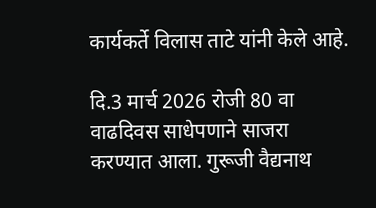कार्यकर्ते विलास ताटे यांनी केले आहे.

दि.3 मार्च 2026 रोजी 80 वा वाढदिवस साधेपणाने साजरा करण्यात आला. गुरूजी वैद्यनाथ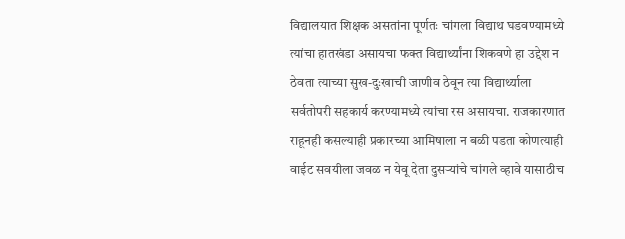विद्यालयात शिक्षक असतांना पूर्णतः चांगला विद्याथ घडवण्यामध्ये त्यांचा हातखंडा असायचा फक्त विद्यार्थ्यांना शिकवणे हा उद्देश न ठेवता त्याच्या सुख-दुःखाची जाणीव ठेवून त्या विद्यार्थ्याला सर्वतोपरी सहकार्य करण्यामध्ये त्यांचा रस असायचा. राजकारणात राहूनही कसल्याही प्रकारच्या आमिषाला न बळी पडता कोणत्याही वाईट सवयीला जवळ न येवू देता दुसऱ्यांचे चांगले व्हावे यासाठीच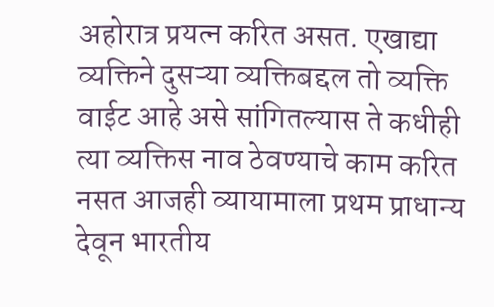अहोरात्र प्रयत्न करित असत. एखाद्या व्यक्तिने दुसऱ्या व्यक्तिबद्दल तो व्यक्ति वाईट आहे असे सांगितल्यास ते कधीही त्या व्यक्तिस नाव ठेवण्याचे काम करित नसत आजही व्यायामाला प्रथम प्राधान्य देवून भारतीय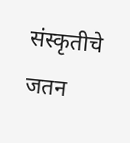संस्कृतीचे जतन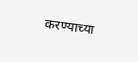करण्याच्या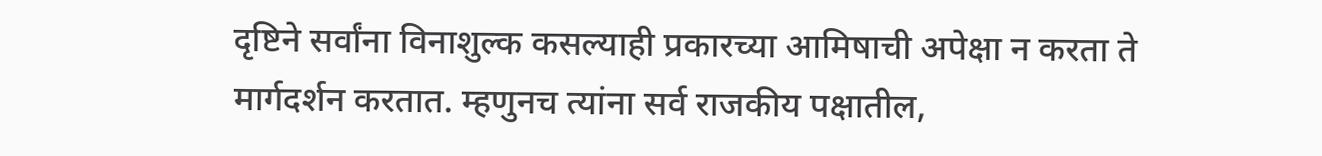दृष्टिने सर्वांना विनाशुल्क कसल्याही प्रकारच्या आमिषाची अपेक्षा न करता ते मार्गदर्शन करतात. म्हणुनच त्यांना सर्व राजकीय पक्षातील,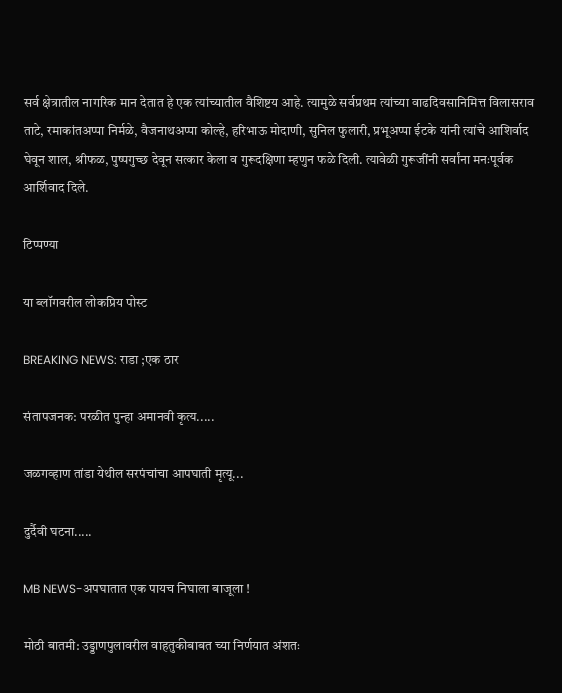सर्व क्षेत्रातील नागरिक मान देतात हे एक त्यांच्यातील वैशिष्टय आहे. त्यामुळे सर्वप्रथम त्यांच्या वाढदिवसानिमित्त विलासराव ताटे, रमाकांतअप्पा निर्मळे, वैजनाथअप्पा कोल्हे, हरिभाऊ मोदाणी, सुनिल फुलारी, प्रभूअप्पा ईटके यांनी त्यांचे आशिर्वाद घेवून शाल, श्रीफळ, पुष्पगुच्छ देवून सत्कार केला व गुरूदक्षिणा म्हणुन फळे दिली. त्यावेळी गुरूजींनी सर्वांना मनःपूर्वक आर्शिवाद दिले.

टिप्पण्या

या ब्लॉगवरील लोकप्रिय पोस्ट

BREAKING NEWS: राडा ;एक ठार

संतापजनक: परळीत पुन्हा अमानवी कृत्य.....

जळगव्हाण तांडा येथील सरपंचांचा आपघाती मृत्यू...

दुर्दैवी घटना.....

MB NEWS-अपघातात एक पायच निघाला बाजूला !

मोठी बातमी: उड्डाणपुलावरील वाहतुकीबाबत च्या निर्णयात अंशतः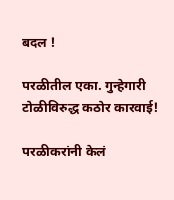बदल !

परळीतील एका. गुन्हेगारी टोळीविरुद्ध कठोर कारवाई!

परळीकरांनी केलं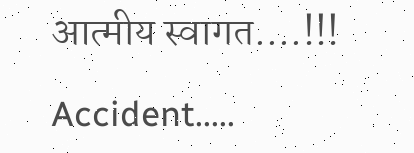आत्मीय स्वागत....!!!

Accident.....